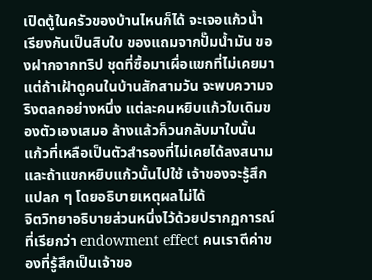เปิดตู้ในครัวของบ้านไหนก็ได้ จะเจอแก้วน้ำเรียงกันเป็นสิบใบ ของแถมจากปั๊มน้ำมัน ของฝากจากทริป ชุดที่ซื้อมาเผื่อแขกที่ไม่เคยมา แต่ถ้าเฝ้าดูคนในบ้านสักสามวัน จะพบความจริงตลกอย่างหนึ่ง แต่ละคนหยิบแก้วใบเดิมของตัวเองเสมอ ล้างแล้วก็วนกลับมาใบนั้น แก้วที่เหลือเป็นตัวสำรองที่ไม่เคยได้ลงสนาม และถ้าแขกหยิบแก้วนั้นไปใช้ เจ้าของจะรู้สึกแปลก ๆ โดยอธิบายเหตุผลไม่ได้
จิตวิทยาอธิบายส่วนหนึ่งไว้ด้วยปรากฏการณ์ที่เรียกว่า endowment effect คนเราตีค่าของที่รู้สึกเป็นเจ้าขอ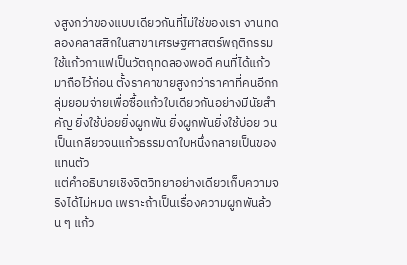งสูงกว่าของแบบเดียวกันที่ไม่ใช่ของเรา งานทดลองคลาสสิกในสาขาเศรษฐศาสตร์พฤติกรรมใช้แก้วกาแฟเป็นวัตถุทดลองพอดี คนที่ได้แก้วมาถือไว้ก่อน ตั้งราคาขายสูงกว่าราคาที่คนอีกกลุ่มยอมจ่ายเพื่อซื้อแก้วใบเดียวกันอย่างมีนัยสำคัญ ยิ่งใช้บ่อยยิ่งผูกพัน ยิ่งผูกพันยิ่งใช้บ่อย วนเป็นเกลียวจนแก้วธรรมดาใบหนึ่งกลายเป็นของแทนตัว
แต่คำอธิบายเชิงจิตวิทยาอย่างเดียวเก็บความจริงได้ไม่หมด เพราะถ้าเป็นเรื่องความผูกพันล้วน ๆ แก้ว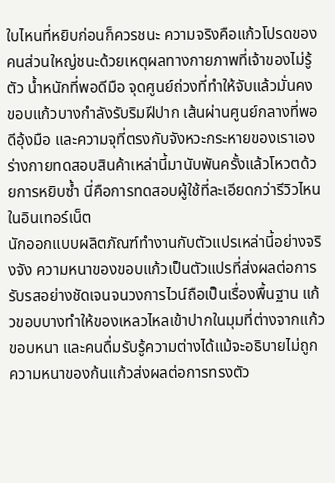ใบไหนที่หยิบก่อนก็ควรชนะ ความจริงคือแก้วโปรดของคนส่วนใหญ่ชนะด้วยเหตุผลทางกายภาพที่เจ้าของไม่รู้ตัว น้ำหนักที่พอดีมือ จุดศูนย์ถ่วงที่ทำให้จับแล้วมั่นคง ขอบแก้วบางกำลังรับริมฝีปาก เส้นผ่านศูนย์กลางที่พอดีอุ้งมือ และความจุที่ตรงกับจังหวะกระหายของเราเอง ร่างกายทดสอบสินค้าเหล่านี้มานับพันครั้งแล้วโหวตด้วยการหยิบซ้ำ นี่คือการทดสอบผู้ใช้ที่ละเอียดกว่ารีวิวไหนในอินเทอร์เน็ต
นักออกแบบผลิตภัณฑ์ทำงานกับตัวแปรเหล่านี้อย่างจริงจัง ความหนาของขอบแก้วเป็นตัวแปรที่ส่งผลต่อการรับรสอย่างชัดเจนจนวงการไวน์ถือเป็นเรื่องพื้นฐาน แก้วขอบบางทำให้ของเหลวไหลเข้าปากในมุมที่ต่างจากแก้วขอบหนา และคนดื่มรับรู้ความต่างได้แม้จะอธิบายไม่ถูก ความหนาของก้นแก้วส่งผลต่อการทรงตัว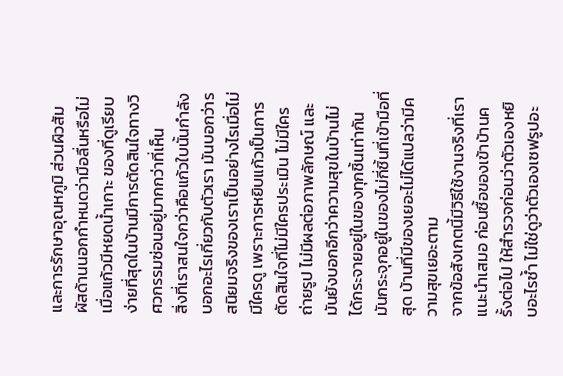และการรักษาอุณหภูมิ ส่วนผิวสัมผัสด้านนอกกำหนดว่ามือลื่นหรือไม่เมื่อแก้วมีหยดน้ำเกาะ ของที่ดูเรียบง่ายที่สุดในบ้านมีการตัดสินใจทางวิศวกรรมซ่อนอยู่มากกว่าที่เห็น
สิ่งที่เราสนใจกว่าคือแก้วใบนั้นกำลังบอกอะไรเกี่ยวกับตัวเรา มันบอกว่ารสนิยมจริงของเราเป็นอย่างไรเมื่อไม่มีใครดู เพราะการหยิบแก้วเป็นการตัดสินใจที่ไม่มีใครประเมิน ไม่มีใครถ่ายรูป ไม่มีผลต่อภาพลักษณ์ และมันยังบอกอีกว่าความสุขในบ้านไม่ได้กระจายอยู่ในของทุกชิ้นเท่ากัน มันกระจุกอยู่ในของไม่กี่ชิ้นที่เข้ามือที่สุด บ้านที่มีของเยอะไม่ได้แปลว่ามีความสุขเยอะตาม
จากข้อสังเกตนี้มีวิธีใช้งานจริงที่เราแนะนำเสมอ ก่อนซื้อของเข้าบ้านครั้งต่อไป ให้สำรวจก่อนว่าตัวเองหยิบอะไรซ้ำ ไม่ใช่ดูว่าตัวเองเซฟรูปอะ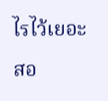ไรไว้เยอะ สอ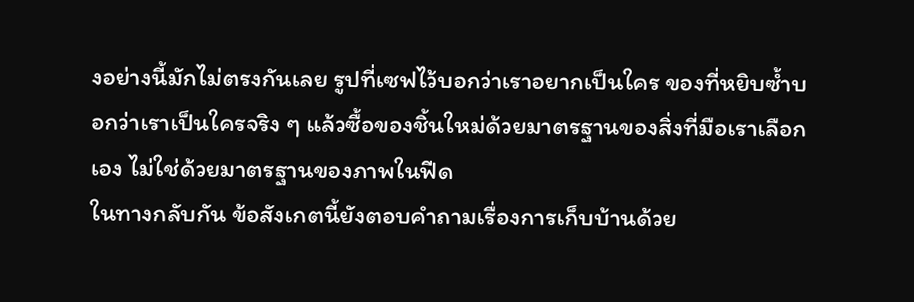งอย่างนี้มักไม่ตรงกันเลย รูปที่เซฟไว้บอกว่าเราอยากเป็นใคร ของที่หยิบซ้ำบอกว่าเราเป็นใครจริง ๆ แล้วซื้อของชิ้นใหม่ด้วยมาตรฐานของสิ่งที่มือเราเลือกเอง ไม่ใช่ด้วยมาตรฐานของภาพในฟีด
ในทางกลับกัน ข้อสังเกตนี้ยังตอบคำถามเรื่องการเก็บบ้านด้วย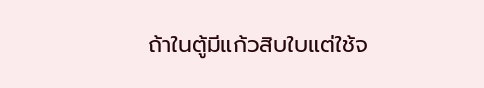ถ้าในตู้มีแก้วสิบใบแต่ใช้จ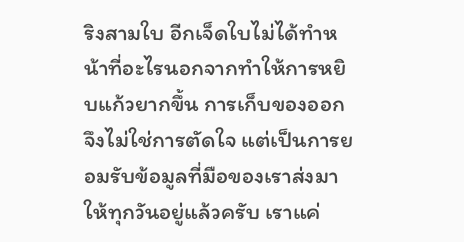ริงสามใบ อีกเจ็ดใบไม่ได้ทำหน้าที่อะไรนอกจากทำให้การหยิบแก้วยากขึ้น การเก็บของออกจึงไม่ใช่การตัดใจ แต่เป็นการยอมรับข้อมูลที่มือของเราส่งมาให้ทุกวันอยู่แล้วครับ เราแค่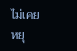ไม่เคยหยุ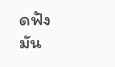ดฟังมัน